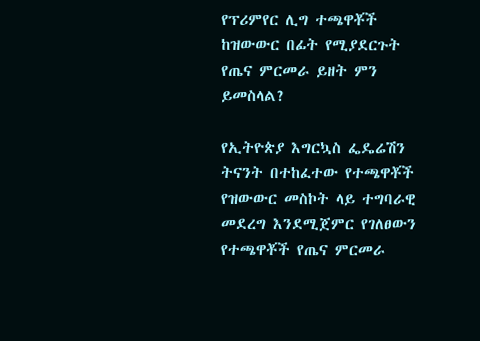የፕሪምየር ሊግ ተጫዋቾች ከዝውውር በፊት የሚያደርጉት የጤና ምርመራ ይዘት ምን ይመስላል?

የኢትዮጵያ እግርኳስ ፌዴሬሽን ትናንት በተከፈተው የተጫዋቾች የዝውውር መስኮት ላይ ተግባራዊ መደረግ እንደሚጀምር የገለፀውን የተጫዋቾች የጤና ምርመራ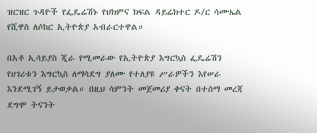ዝርዝር ጉዳዮች የፌዴሬሽኑ የህክምና ክፍል ዳይሬክተር ዶ/ር ሳሙኤል የሺዋስ ለሶከር ኢትዮጵያ አብራርተዋል።

በአቶ ኢሳይያስ ጂራ የሚመራው የኢትዮጵያ እግርኳስ ፌዴሬሽን የሀገሪቱን እግርኳስ ለማሳደግ ያለሙ የተለያዩ ሥራዎችን እየሠራ እንደሚገኝ ይታወቃል። በዚህ ሳምንት መጀመሪያ ቀናት በተሰማ መረጃ ደግሞ ትናንት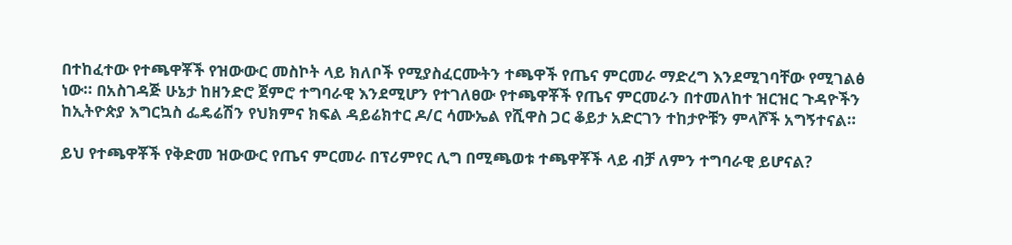በተከፈተው የተጫዋቾች የዝውውር መስኮት ላይ ክለቦች የሚያስፈርሙትን ተጫዋች የጤና ምርመራ ማድረግ እንደሚገባቸው የሚገልፅ ነው። በአስገዳጅ ሁኔታ ከዘንድሮ ጀምሮ ተግባራዊ እንደሚሆን የተገለፀው የተጫዋቾች የጤና ምርመራን በተመለከተ ዝርዝር ጉዳዮችን ከኢትዮጵያ እግርኳስ ፌዴሬሽን የህክምና ክፍል ዳይሬክተር ዶ/ር ሳሙኤል የሺዋስ ጋር ቆይታ አድርገን ተከታዮቹን ምላሾች አግኝተናል።

ይህ የተጫዋቾች የቅድመ ዝውውር የጤና ምርመራ በፕሪምየር ሊግ በሚጫወቱ ተጫዋቾች ላይ ብቻ ለምን ተግባራዊ ይሆናል?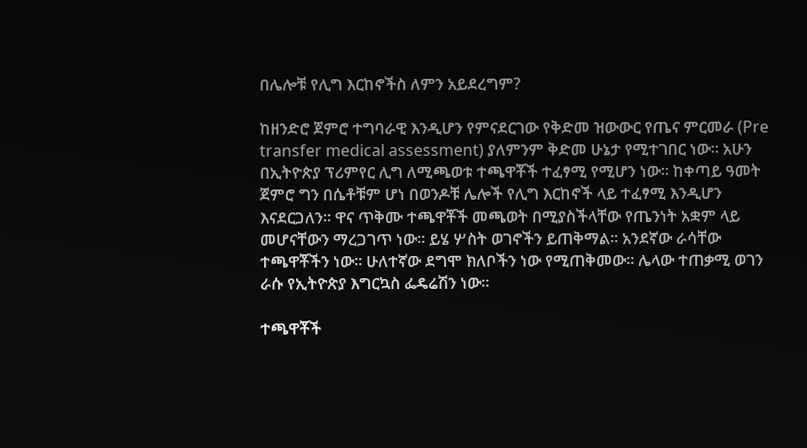በሌሎቹ የሊግ እርከኖችስ ለምን አይደረግም?

ከዘንድሮ ጀምሮ ተግባራዊ እንዲሆን የምናደርገው የቅድመ ዝውውር የጤና ምርመራ (Pre transfer medical assessment) ያለምንም ቅድመ ሁኔታ የሚተገበር ነው። አሁን በኢትዮጵያ ፕሪምየር ሊግ ለሚጫወቱ ተጫዋቾች ተፈፃሚ የሚሆን ነው። ከቀጣይ ዓመት ጀምሮ ግን በሴቶቹም ሆነ በወንዶቹ ሌሎች የሊግ እርከኖች ላይ ተፈፃሚ እንዲሆን እናደርጋለን። ዋና ጥቅሙ ተጫዋቾች መጫወት በሚያስችላቸው የጤንነት አቋም ላይ መሆናቸውን ማረጋገጥ ነው። ይሄ ሦስት ወገኖችን ይጠቅማል። አንደኛው ራሳቸው ተጫዋቾችን ነው። ሁለተኛው ደግሞ ክለቦችን ነው የሚጠቅመው። ሌላው ተጠቃሚ ወገን ራሱ የኢትዮጵያ እግርኳስ ፌዴሬሽን ነው።

ተጫዋቾች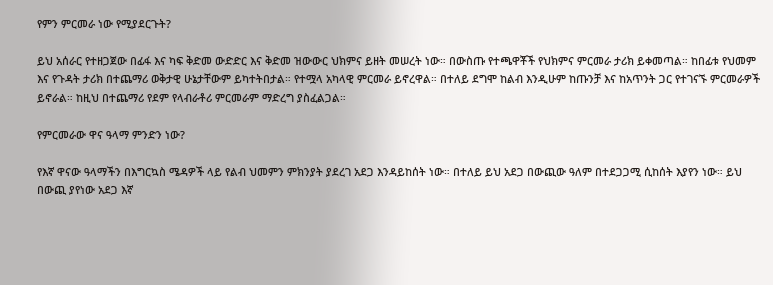የምን ምርመራ ነው የሚያደርጉት?

ይህ አሰራር የተዘጋጀው በፊፋ እና ካፍ ቅድመ ውድድር እና ቅድመ ዝውውር ህክምና ይዘት መሠረት ነው። በውስጡ የተጫዋቾች የህክምና ምርመራ ታሪክ ይቀመጣል። ከበፊቱ የህመም እና የጉዳት ታሪክ በተጨማሪ ወቅታዊ ሁኔታቸውም ይካተትበታል። የተሟላ አካላዊ ምርመራ ይኖረዋል። በተለይ ደግሞ ከልብ እንዲሁም ከጡንቻ እና ከአጥንት ጋር የተገናኙ ምርመራዎች ይኖራል። ከዚህ በተጨማሪ የደም የላብራቶሪ ምርመራም ማድረግ ያስፈልጋል።

የምርመራው ዋና ዓላማ ምንድን ነው?

የእኛ ዋናው ዓላማችን በእግርኳስ ሜዳዎች ላይ የልብ ህመምን ምክንያት ያደረገ አደጋ እንዳይከሰት ነው። በተለይ ይህ አደጋ በውጪው ዓለም በተደጋጋሚ ሲከሰት እያየን ነው። ይህ በውጪ ያየነው አደጋ እኛ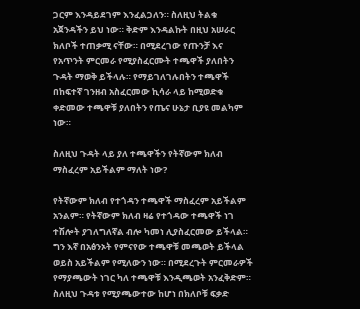ጋርም እንዳይደገም እንፈልጋለን። ስለዚህ ትልቁ አጀንዳችን ይህ ነው። ቅድም እንዳልኩት በዚህ አሠራር ክለቦች ተጠቃሚ ናቸው። በሚደረገው የጡንቻ እና የአጥንት ምርመራ የሚያስፈርሙት ተጫዋች ያለበትን ጉዳት ማወቅ ይችላሉ። የማይገለገሉበትን ተጫዋች በከፍተኛ ገንዘብ አስፈርመው ኪሳራ ላይ ከሚወድቁ ቀድመው ተጫዋቹ ያለበትን የጤና ሁኔታ ቢያዩ መልካም ነው።

ስለዚህ ጉዳት ላይ ያለ ተጫዋችን የትኛውም ክለብ ማስፈረም አይችልም ማለት ነው?

የትኛውም ክለብ የተጎዳን ተጫዋች ማስፈረም አይችልም አንልም። የትኛውም ክለብ ዛሬ የተጎዳው ተጫዋች ነገ ተሽሎት ያገለግለኛል ብሎ ካመነ ሊያስፈርመው ይችላል። ግን እኛ በአፅንኦት የምናየው ተጫዋቹ መጫወት ይችላል ወይስ አይችልም የሚለውን ነው። በሚደረጉት ምርመራዎች የማያጫውት ነገር ካለ ተጫዋቹ እንዲጫወት አንፈቅድም። ስለዚህ ጉዳቱ የሚያጫውተው ከሆነ በክለቦቹ ፍቃድ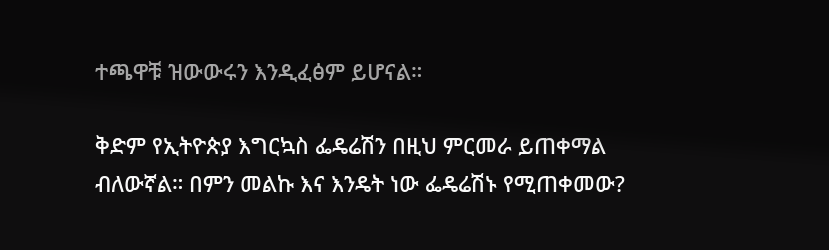ተጫዋቹ ዝውውሩን እንዲፈፅም ይሆናል።

ቅድም የኢትዮጵያ እግርኳስ ፌዴሬሽን በዚህ ምርመራ ይጠቀማል ብለውኛል። በምን መልኩ እና እንዴት ነው ፌዴሬሽኑ የሚጠቀመው?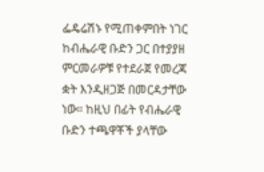ፌዴሬሽኑ የሚጠቀምበት ነገር ከብሔራዊ ቡድን ጋር በተያያዘ ምርመራዎቹ የተደራጀ የመረጃ ቋት እንዲዘጋጅ በመርዳታቸው ነው። ከዚህ በፊት የብሔራዊ ቡድን ተጫዋቾች ያላቸው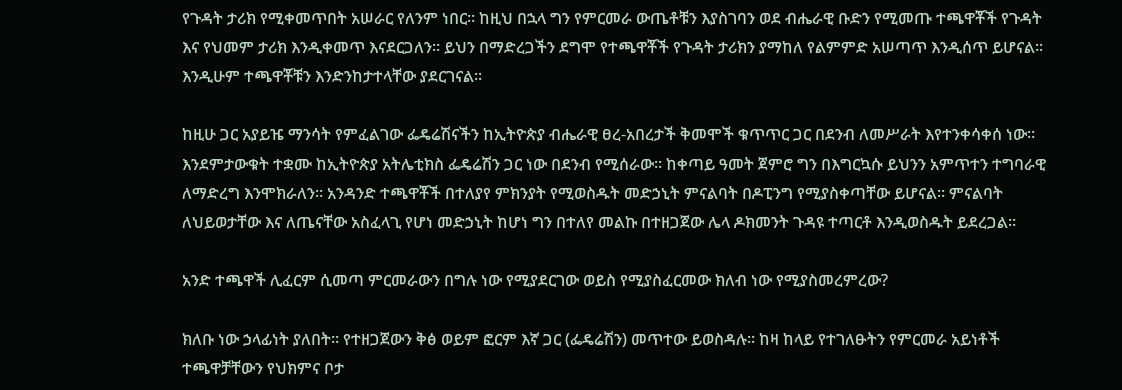የጉዳት ታሪክ የሚቀመጥበት አሠራር የለንም ነበር። ከዚህ በኋላ ግን የምርመራ ውጤቶቹን እያስገባን ወደ ብሔራዊ ቡድን የሚመጡ ተጫዋቾች የጉዳት እና የህመም ታሪክ እንዲቀመጥ እናደርጋለን። ይህን በማድረጋችን ደግሞ የተጫዋቾች የጉዳት ታሪክን ያማከለ የልምምድ አሠጣጥ እንዲሰጥ ይሆናል። እንዲሁም ተጫዋቾቹን እንድንከታተላቸው ያደርገናል።

ከዚሁ ጋር አያይዤ ማንሳት የምፈልገው ፌዴሬሽናችን ከኢትዮጵያ ብሔራዊ ፀረ-አበረታች ቅመሞች ቁጥጥር ጋር በደንብ ለመሥራት እየተንቀሳቀሰ ነው። እንደምታውቁት ተቋሙ ከኢትዮጵያ አትሌቲክስ ፌዴሬሽን ጋር ነው በደንብ የሚሰራው። ከቀጣይ ዓመት ጀምሮ ግን በእግርኳሱ ይህንን አምጥተን ተግባራዊ ለማድረግ እንሞክራለን። አንዳንድ ተጫዋቾች በተለያየ ምክንያት የሚወስዱት መድኃኒት ምናልባት በዶፒንግ የሚያስቀጣቸው ይሆናል። ምናልባት ለህይወታቸው እና ለጤናቸው አስፈላጊ የሆነ መድኃኒት ከሆነ ግን በተለየ መልኩ በተዘጋጀው ሌላ ዶክመንት ጉዳዩ ተጣርቶ እንዲወስዱት ይደረጋል።

አንድ ተጫዋች ሊፈርም ሲመጣ ምርመራውን በግሉ ነው የሚያደርገው ወይስ የሚያስፈርመው ክለብ ነው የሚያስመረምረው?

ክለቡ ነው ኃላፊነት ያለበት። የተዘጋጀውን ቅፅ ወይም ፎርም እኛ ጋር (ፌዴሬሽን) መጥተው ይወስዳሉ። ከዛ ከላይ የተገለፁትን የምርመራ አይነቶች ተጫዋቻቸውን የህክምና ቦታ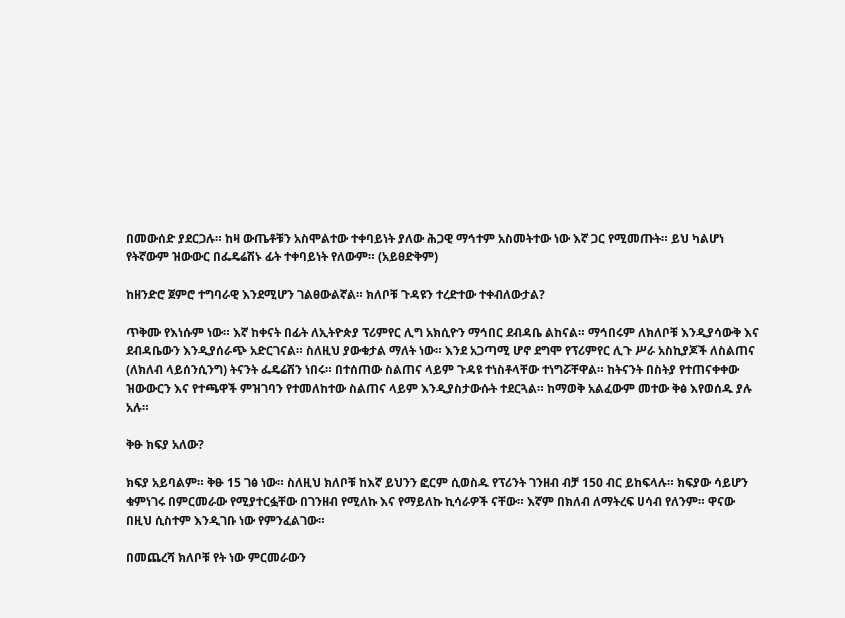በመውሰድ ያደርጋሉ። ከዛ ውጤቶቹን አስሞልተው ተቀባይነት ያለው ሕጋዊ ማኅተም አስመትተው ነው እኛ ጋር የሚመጡት። ይህ ካልሆነ የትኛውም ዝውውር በፌዴሬሽኑ ፊት ተቀባይነት የለውም። (አይፀድቅም)

ከዘንድሮ ጀምሮ ተግባራዊ እንደሚሆን ገልፀውልኛል። ክለቦቹ ጉዳዩን ተረድተው ተቀብለውታል?

ጥቅሙ የእነሱም ነው። እኛ ከቀናት በፊት ለኢትዮጵያ ፕሪምየር ሊግ አክሲዮን ማኅበር ደብዳቤ ልከናል። ማኅበሩም ለክለቦቹ እንዲያሳውቅ እና ደብዳቤውን እንዲያሰራጭ አድርገናል። ስለዚህ ያውቁታል ማለት ነው። እንደ አጋጣሚ ሆኖ ደግሞ የፕሪምየር ሊጉ ሥራ አስኪያጆች ለስልጠና (ለክለብ ላይሰንሲንግ) ትናንት ፌዴሬሽን ነበሩ። በተሰጠው ስልጠና ላይም ጉዳዩ ተነስቶላቸው ተነግሯቸዋል። ከትናንት በስትያ የተጠናቀቀው ዝውውርን እና የተጫዋች ምዝገባን የተመለከተው ስልጠና ላይም እንዲያስታውሱት ተደርጓል። ከማወቅ አልፈውም መተው ቅፅ እየወሰዱ ያሉ አሉ።

ቅፁ ክፍያ አለው?

ክፍያ አይባልም። ቅፁ 15 ገፅ ነው። ስለዚህ ክለቦቹ ከእኛ ይህንን ፎርም ሲወስዱ የፕሪንት ገንዘብ ብቻ 150 ብር ይከፍላሉ። ክፍያው ሳይሆን ቁምነገሩ በምርመራው የሚያተርፏቸው በገንዘብ የሚለኩ እና የማይለኩ ኪሳራዎች ናቸው። እኛም በክለብ ለማትረፍ ሀሳብ የለንም። ዋናው በዚህ ሲስተም እንዲገቡ ነው የምንፈልገው።

በመጨረሻ ክለቦቹ የት ነው ምርመራውን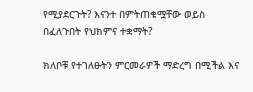የሚያደርጉት? እናንተ በምትጠቁሟቸው ወይስ በፈለጉበት የህክምና ተቋማት?

ክለቦቹ የተገለፁትን ምርመራዎች ማድረግ በሚችል እና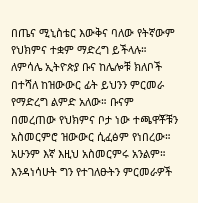በጤና ሚኒስቴር እውቅና ባለው የትኛውም የህክምና ተቋም ማድረግ ይችላሉ። ለምሳሌ ኢትዮጵያ ቡና ከሌሎቹ ክለቦች በተሻለ ከዝውውር ፊት ይህንን ምርመራ የማድረግ ልምድ አለው። ቡናም በመረጠው የህክምና ቦታ ነው ተጫዋቾቹን አስመርምሮ ዝውውር ሲፈፅም የነበረው። አሁንም እኛ እዚህ አስመርምሩ አንልም። እንዳነሳሁት ግን የተገለፁትን ምርመራዎች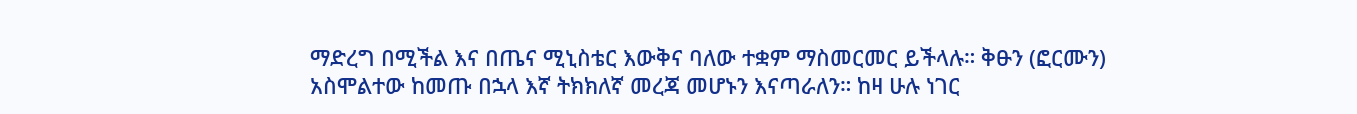ማድረግ በሚችል እና በጤና ሚኒስቴር እውቅና ባለው ተቋም ማስመርመር ይችላሉ። ቅፁን (ፎርሙን) አስሞልተው ከመጡ በኋላ እኛ ትክክለኛ መረጃ መሆኑን እናጣራለን። ከዛ ሁሉ ነገር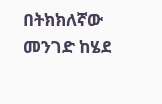በትክክለኛው መንገድ ከሄደ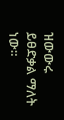ዝውውሩ ይፀድቃል ማለት ነው።